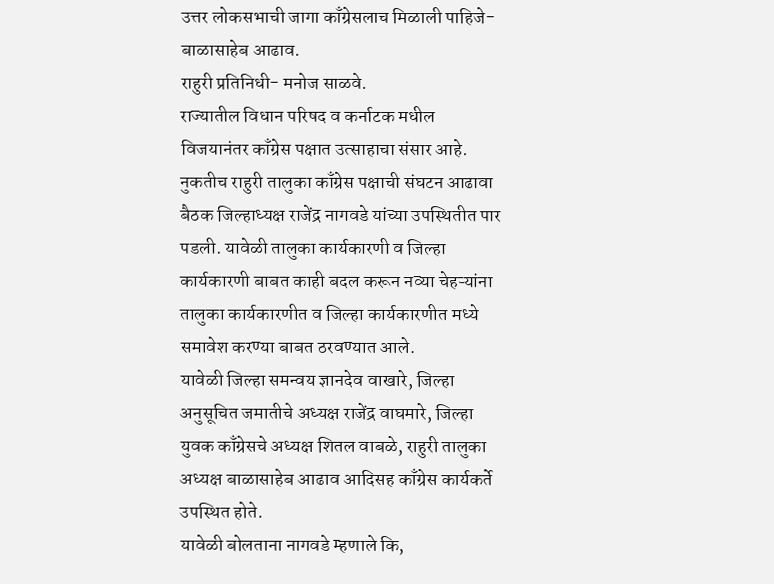उत्तर लोकसभाची जागा काँग्रेसलाच मिळाली पाहिजे- बाळासाहेब आढाव.
राहुरी प्रतिनिधी- मनोज साळवे.
राज्यातील विधान परिषद व कर्नाटक मधील विजयानंतर काँग्रेस पक्षात उत्साहाचा संसार आहे. नुकतीच राहुरी तालुका काँग्रेस पक्षाची संघटन आढावा बैठक जिल्हाध्यक्ष राजेंद्र नागवडे यांच्या उपस्थितीत पार पडली. यावेळी तालुका कार्यकारणी व जिल्हा कार्यकारणी बाबत काही बदल करून नव्या चेहऱ्यांना तालुका कार्यकारणीत व जिल्हा कार्यकारणीत मध्ये समावेश करण्या बाबत ठरवण्यात आले.
यावेळी जिल्हा समन्वय ज्ञानदेव वाखारे, जिल्हा अनुसूचित जमातीचे अध्यक्ष राजेंद्र वाघमारे, जिल्हा युवक काँग्रेसचे अध्यक्ष शितल वाबळे, राहुरी तालुका अध्यक्ष बाळासाहेब आढाव आदिसह काँग्रेस कार्यकर्ते उपस्थित होते.
यावेळी बोलताना नागवडे म्हणाले कि,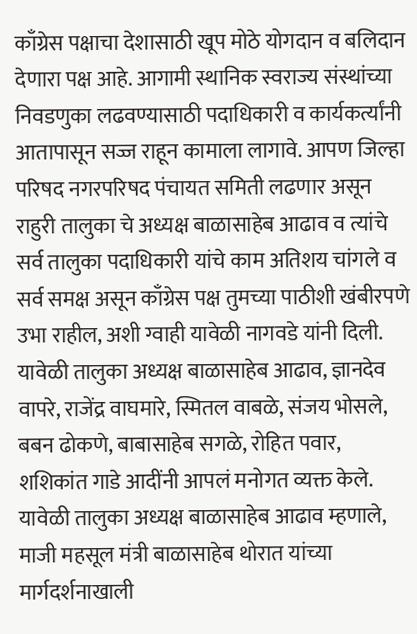काँग्रेस पक्षाचा देशासाठी खूप मोठे योगदान व बलिदान देणारा पक्ष आहे. आगामी स्थानिक स्वराज्य संस्थांच्या निवडणुका लढवण्यासाठी पदाधिकारी व कार्यकर्त्यांनी आतापासून सज्ज राहून कामाला लागावे. आपण जिल्हा परिषद नगरपरिषद पंचायत समिती लढणार असून राहुरी तालुका चे अध्यक्ष बाळासाहेब आढाव व त्यांचे सर्व तालुका पदाधिकारी यांचे काम अतिशय चांगले व सर्व समक्ष असून काँग्रेस पक्ष तुमच्या पाठीशी खंबीरपणे उभा राहील, अशी ग्वाही यावेळी नागवडे यांनी दिली.
यावेळी तालुका अध्यक्ष बाळासाहेब आढाव, ज्ञानदेव वापरे, राजेंद्र वाघमारे, स्मितल वाबळे, संजय भोसले, बबन ढोकणे, बाबासाहेब सगळे, रोहित पवार, शशिकांत गाडे आदींनी आपलं मनोगत व्यक्त केले.
यावेळी तालुका अध्यक्ष बाळासाहेब आढाव म्हणाले, माजी महसूल मंत्री बाळासाहेब थोरात यांच्या मार्गदर्शनाखाली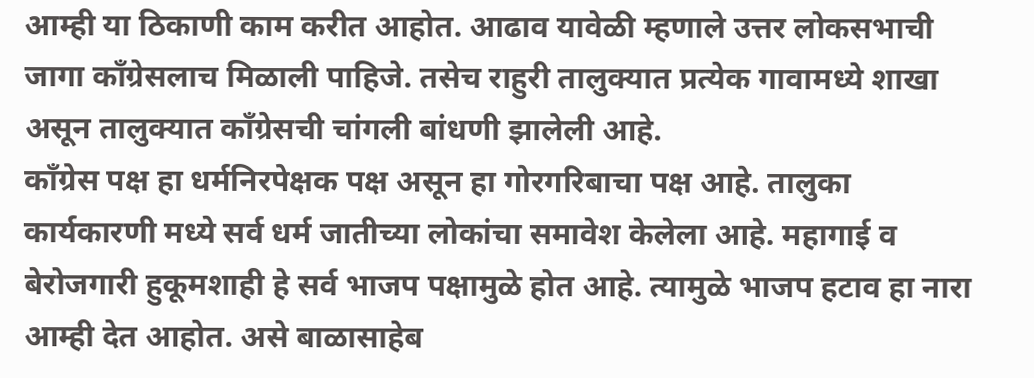आम्ही या ठिकाणी काम करीत आहोत. आढाव यावेळी म्हणाले उत्तर लोकसभाची जागा काँग्रेसलाच मिळाली पाहिजे. तसेच राहुरी तालुक्यात प्रत्येक गावामध्ये शाखा असून तालुक्यात काँग्रेसची चांगली बांधणी झालेली आहे.
काँग्रेस पक्ष हा धर्मनिरपेक्षक पक्ष असून हा गोरगरिबाचा पक्ष आहे. तालुका कार्यकारणी मध्ये सर्व धर्म जातीच्या लोकांचा समावेश केलेला आहे. महागाई व बेरोजगारी हुकूमशाही हे सर्व भाजप पक्षामुळे होत आहे. त्यामुळे भाजप हटाव हा नारा आम्ही देत आहोत. असे बाळासाहेब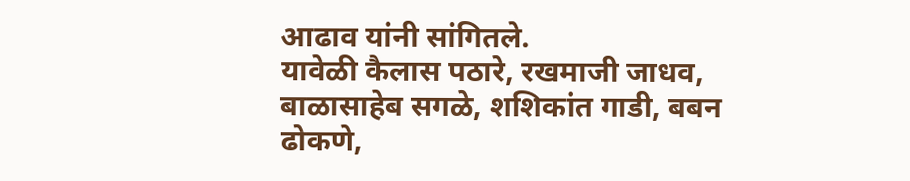आढाव यांनी सांगितले.
यावेळी कैलास पठारे, रखमाजी जाधव, बाळासाहेब सगळे, शशिकांत गाडी, बबन ढोकणे,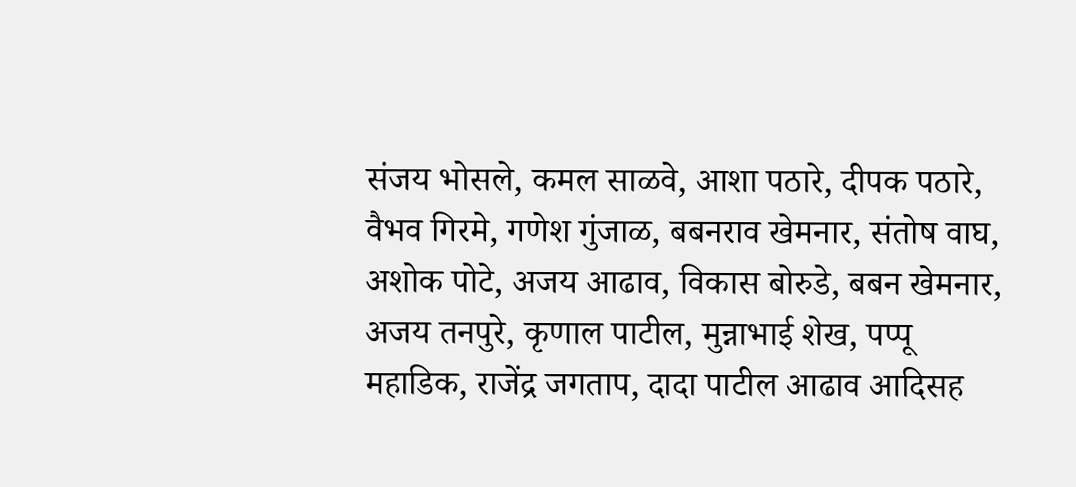संजय भोसले, कमल साळवे, आशा पठारे, दीपक पठारे, वैभव गिरमे, गणेश गुंजाळ, बबनराव खेमनार, संतोष वाघ, अशोक पोटे, अजय आढाव, विकास बोरुडे, बबन खेमनार, अजय तनपुरे, कृणाल पाटील, मुन्नाभाई शेख, पप्पू महाडिक, राजेंद्र जगताप, दादा पाटील आढाव आदिसह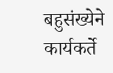बहुसंख्येने कार्यकर्ते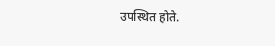उपस्थित होते.